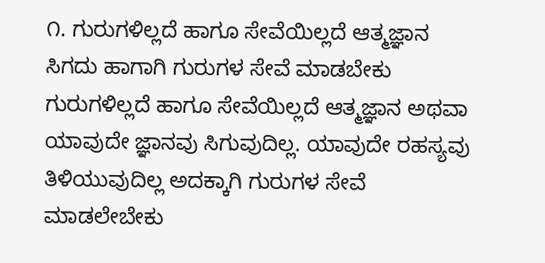೧. ಗುರುಗಳಿಲ್ಲದೆ ಹಾಗೂ ಸೇವೆಯಿಲ್ಲದೆ ಆತ್ಮಜ್ಞಾನ ಸಿಗದು ಹಾಗಾಗಿ ಗುರುಗಳ ಸೇವೆ ಮಾಡಬೇಕು
ಗುರುಗಳಿಲ್ಲದೆ ಹಾಗೂ ಸೇವೆಯಿಲ್ಲದೆ ಆತ್ಮಜ್ಞಾನ ಅಥವಾ ಯಾವುದೇ ಜ್ಞಾನವು ಸಿಗುವುದಿಲ್ಲ. ಯಾವುದೇ ರಹಸ್ಯವು ತಿಳಿಯುವುದಿಲ್ಲ ಅದಕ್ಕಾಗಿ ಗುರುಗಳ ಸೇವೆ ಮಾಡಲೇಬೇಕು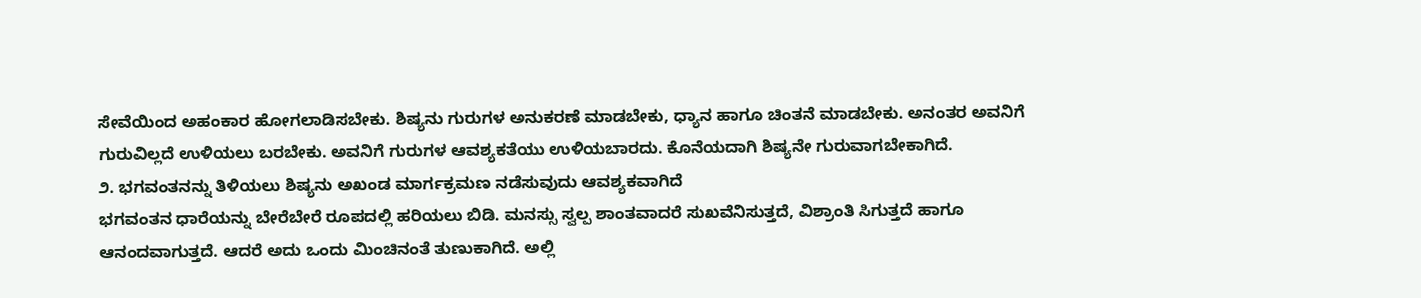ಸೇವೆಯಿಂದ ಅಹಂಕಾರ ಹೋಗಲಾಡಿಸಬೇಕು. ಶಿಷ್ಯನು ಗುರುಗಳ ಅನುಕರಣೆ ಮಾಡಬೇಕು, ಧ್ಯಾನ ಹಾಗೂ ಚಿಂತನೆ ಮಾಡಬೇಕು. ಅನಂತರ ಅವನಿಗೆ ಗುರುವಿಲ್ಲದೆ ಉಳಿಯಲು ಬರಬೇಕು. ಅವನಿಗೆ ಗುರುಗಳ ಆವಶ್ಯಕತೆಯು ಉಳಿಯಬಾರದು. ಕೊನೆಯದಾಗಿ ಶಿಷ್ಯನೇ ಗುರುವಾಗಬೇಕಾಗಿದೆ.
೨. ಭಗವಂತನನ್ನು ತಿಳಿಯಲು ಶಿಷ್ಯನು ಅಖಂಡ ಮಾರ್ಗಕ್ರಮಣ ನಡೆಸುವುದು ಆವಶ್ಯಕವಾಗಿದೆ
ಭಗವಂತನ ಧಾರೆಯನ್ನು ಬೇರೆಬೇರೆ ರೂಪದಲ್ಲಿ ಹರಿಯಲು ಬಿಡಿ. ಮನಸ್ಸು ಸ್ವಲ್ಪ ಶಾಂತವಾದರೆ ಸುಖವೆನಿಸುತ್ತದೆ, ವಿಶ್ರಾಂತಿ ಸಿಗುತ್ತದೆ ಹಾಗೂ ಆನಂದವಾಗುತ್ತದೆ. ಆದರೆ ಅದು ಒಂದು ಮಿಂಚಿನಂತೆ ತುಣುಕಾಗಿದೆ. ಅಲ್ಲಿ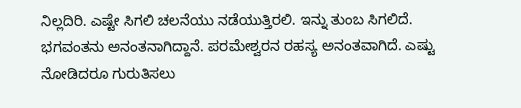ನಿಲ್ಲದಿರಿ. ಎಷ್ಟೇ ಸಿಗಲಿ ಚಲನೆಯು ನಡೆಯುತ್ತಿರಲಿ. ಇನ್ನು ತುಂಬ ಸಿಗಲಿದೆ. ಭಗವಂತನು ಅನಂತನಾಗಿದ್ದಾನೆ. ಪರಮೇಶ್ವರನ ರಹಸ್ಯ ಅನಂತವಾಗಿದೆ. ಎಷ್ಟು ನೋಡಿದರೂ ಗುರುತಿಸಲು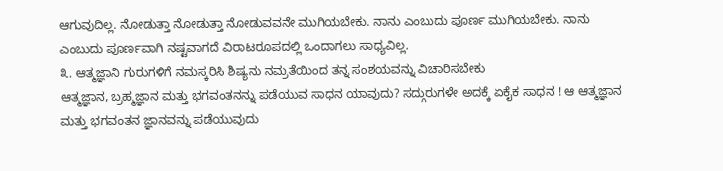ಆಗುವುದಿಲ್ಲ. ನೋಡುತ್ತಾ ನೋಡುತ್ತಾ ನೋಡುವವನೇ ಮುಗಿಯಬೇಕು. ನಾನು ಎಂಬುದು ಪೂರ್ಣ ಮುಗಿಯಬೇಕು. ನಾನು ಎಂಬುದು ಪೂರ್ಣವಾಗಿ ನಷ್ಟವಾಗದೆ ವಿರಾಟರೂಪದಲ್ಲಿ ಒಂದಾಗಲು ಸಾಧ್ಯವಿಲ್ಲ.
೩. ಆತ್ಮಜ್ಞಾನಿ ಗುರುಗಳಿಗೆ ನಮಸ್ಕರಿಸಿ ಶಿಷ್ಯನು ನಮ್ರತೆಯಿಂದ ತನ್ನ ಸಂಶಯವನ್ನು ವಿಚಾರಿಸಬೇಕು
ಆತ್ಮಜ್ಞಾನ, ಬ್ರಹ್ಮಜ್ಞಾನ ಮತ್ತು ಭಗವಂತನನ್ನು ಪಡೆಯುವ ಸಾಧನ ಯಾವುದು? ಸದ್ಗುರುಗಳೇ ಅದಕ್ಕೆ ಏಕೈಕ ಸಾಧನ ! ಆ ಆತ್ಮಜ್ಞಾನ ಮತ್ತು ಭಗವಂತನ ಜ್ಞಾನವನ್ನು ಪಡೆಯುವುದು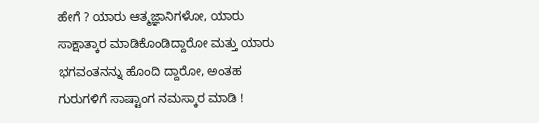ಹೇಗೆ ? ಯಾರು ಆತ್ಮಜ್ಞಾನಿಗಳೋ, ಯಾರು ಸಾಕ್ಷಾತ್ಕಾರ ಮಾಡಿಕೊಂಡಿದ್ದಾರೋ ಮತ್ತು ಯಾರು ಭಗವಂತನನ್ನು ಹೊಂದಿ ದ್ದಾರೋ, ಅಂತಹ ಗುರುಗಳಿಗೆ ಸಾಷ್ಟಾಂಗ ನಮಸ್ಕಾರ ಮಾಡಿ !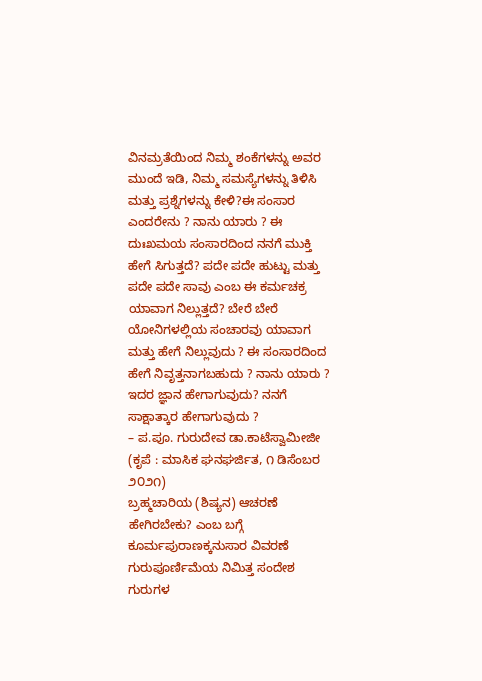ವಿನಮ್ರತೆಯಿಂದ ನಿಮ್ಮ ಶಂಕೆಗಳನ್ನು ಅವರ ಮುಂದೆ ಇಡಿ, ನಿಮ್ಮ ಸಮಸ್ಯೆಗಳನ್ನು ತಿಳಿಸಿ ಮತ್ತು ಪ್ರಶ್ನೆಗಳನ್ನು ಕೇಳಿ?ಈ ಸಂಸಾರ ಎಂದರೇನು ? ನಾನು ಯಾರು ? ಈ ದುಃಖಮಯ ಸಂಸಾರದಿಂದ ನನಗೆ ಮುಕ್ತಿ ಹೇಗೆ ಸಿಗುತ್ತದೆ? ಪದೇ ಪದೇ ಹುಟ್ಟು ಮತ್ತು ಪದೇ ಪದೇ ಸಾವು ಎಂಬ ಈ ಕರ್ಮಚಕ್ರ ಯಾವಾಗ ನಿಲ್ಲುತ್ತದೆ? ಬೇರೆ ಬೇರೆ ಯೋನಿಗಳಲ್ಲಿಯ ಸಂಚಾರವು ಯಾವಾಗ ಮತ್ತು ಹೇಗೆ ನಿಲ್ಲುವುದು ? ಈ ಸಂಸಾರದಿಂದ ಹೇಗೆ ನಿವೃತ್ತನಾಗಬಹುದು ? ನಾನು ಯಾರು ? ಇದರ ಜ್ಞಾನ ಹೇಗಾಗುವುದು? ನನಗೆ ಸಾಕ್ಷಾತ್ಕಾರ ಹೇಗಾಗುವುದು ?
– ಪ.ಪೂ. ಗುರುದೇವ ಡಾ.ಕಾಟೆಸ್ವಾಮೀಜೀ
(ಕೃಪೆ : ಮಾಸಿಕ ಘನಘರ್ಜಿತ, ೧ ಡಿಸೆಂಬರ ೨೦೨೧)
ಬ್ರಹ್ಮಚಾರಿಯ (ಶಿಷ್ಯನ) ಆಚರಣೆ ಹೇಗಿರಬೇಕು? ಎಂಬ ಬಗ್ಗೆ ಕೂರ್ಮಪುರಾಣಕ್ಕನುಸಾರ ವಿವರಣೆ
ಗುರುಪೂರ್ಣಿಮೆಯ ನಿಮಿತ್ತ ಸಂದೇಶ
ಗುರುಗಳ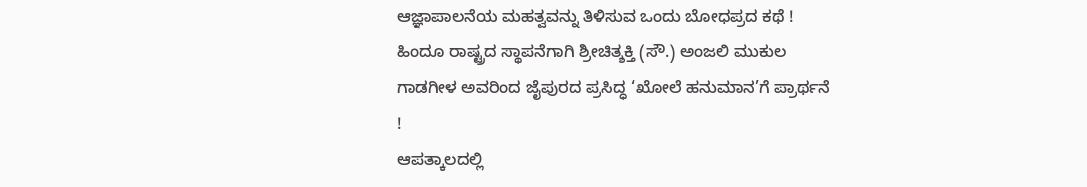ಆಜ್ಞಾಪಾಲನೆಯ ಮಹತ್ವವನ್ನು ತಿಳಿಸುವ ಒಂದು ಬೋಧಪ್ರದ ಕಥೆ !
ಹಿಂದೂ ರಾಷ್ಟ್ರದ ಸ್ಥಾಪನೆಗಾಗಿ ಶ್ರೀಚಿತ್ಶಕ್ತಿ (ಸೌ.) ಅಂಜಲಿ ಮುಕುಲ ಗಾಡಗೀಳ ಅವರಿಂದ ಜೈಪುರದ ಪ್ರಸಿದ್ಧ ‘ಖೋಲೆ ಹನುಮಾನ’ಗೆ ಪ್ರಾರ್ಥನೆ !
ಆಪತ್ಕಾಲದಲ್ಲಿ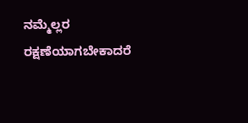ನಮ್ಮೆಲ್ಲರ ರಕ್ಷಣೆಯಾಗಬೇಕಾದರೆ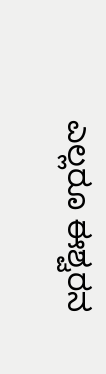ಎಲ್ಲರೂ ಈಶ್ವರನ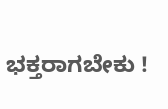ಭಕ್ತರಾಗಬೇಕು !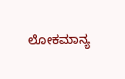ಲೋಕಮಾನ್ಯ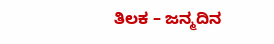ತಿಲಕ – ಜನ್ಮದಿನ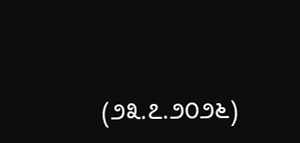(೨೩.೭.೨೦೨೬)